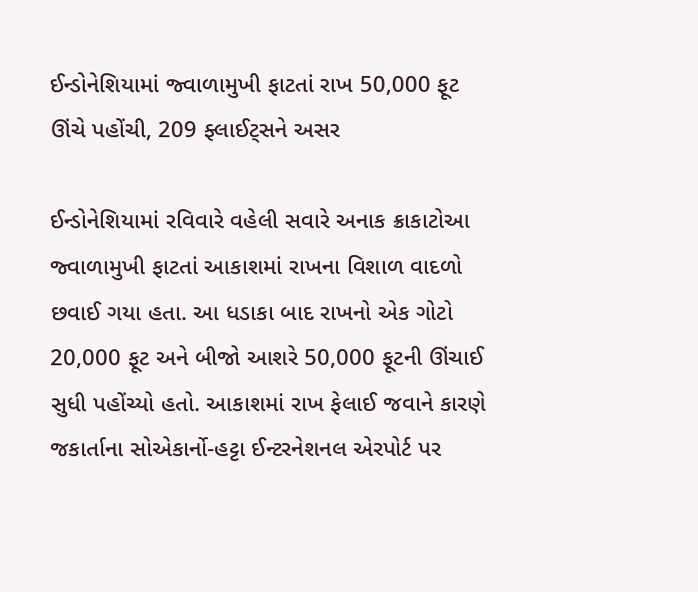ઈન્ડોનેશિયામાં જ્વાળામુખી ફાટતાં રાખ 50,000 ફૂટ ઊંચે પહોંચી, 209 ફ્લાઈટ્સને અસર

ઈન્ડોનેશિયામાં રવિવારે વહેલી સવારે અનાક ક્રાકાટોઆ જ્વાળામુખી ફાટતાં આકાશમાં રાખના વિશાળ વાદળો છવાઈ ગયા હતા. આ ધડાકા બાદ રાખનો એક ગોટો 20,000 ફૂટ અને બીજો આશરે 50,000 ફૂટની ઊંચાઈ સુધી પહોંચ્યો હતો. આકાશમાં રાખ ફેલાઈ જવાને કારણે જકાર્તાના સોએકાર્નો-હટ્ટા ઈન્ટરનેશનલ એરપોર્ટ પર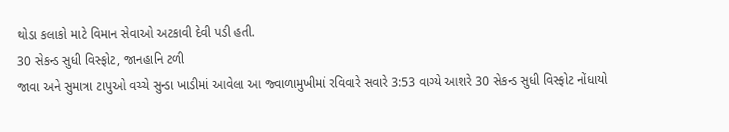થોડા કલાકો માટે વિમાન સેવાઓ અટકાવી દેવી પડી હતી.
30 સેકન્ડ સુધી વિસ્ફોટ, જાનહાનિ ટળી
જાવા અને સુમાત્રા ટાપુઓ વચ્ચે સુન્ડા ખાડીમાં આવેલા આ જ્વાળામુખીમાં રવિવારે સવારે 3:53 વાગ્યે આશરે 30 સેકન્ડ સુધી વિસ્ફોટ નોંધાયો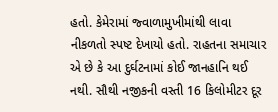હતો. કેમેરામાં જ્વાળામુખીમાંથી લાવા નીકળતો સ્પષ્ટ દેખાયો હતો. રાહતના સમાચાર એ છે કે આ દુર્ઘટનામાં કોઈ જાનહાનિ થઈ નથી. સૌથી નજીકની વસ્તી 16 કિલોમીટર દૂર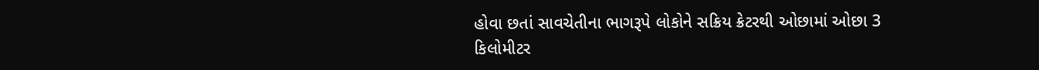હોવા છતાં સાવચેતીના ભાગરૂપે લોકોને સક્રિય ક્રેટરથી ઓછામાં ઓછા 3 કિલોમીટર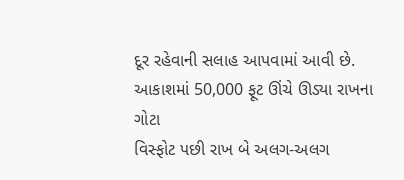દૂર રહેવાની સલાહ આપવામાં આવી છે.
આકાશમાં 50,000 ફૂટ ઊંચે ઊડ્યા રાખના ગોટા
વિસ્ફોટ પછી રાખ બે અલગ-અલગ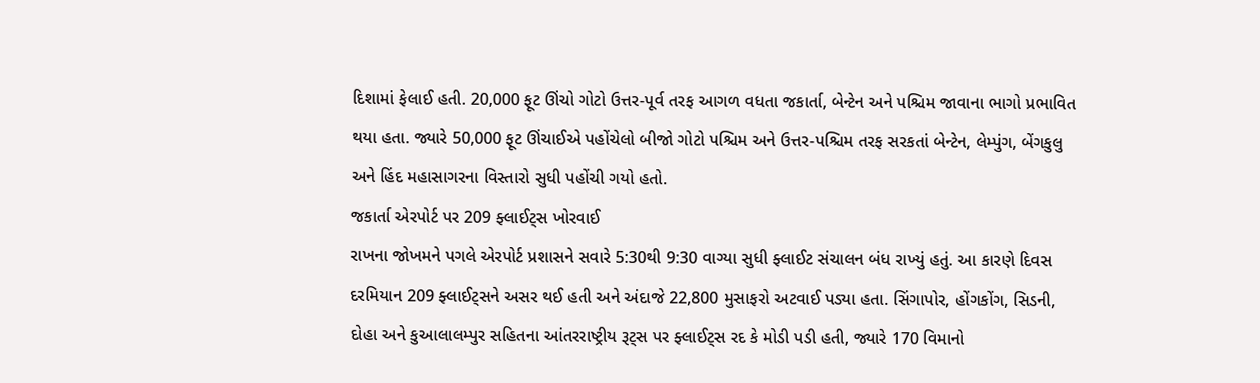દિશામાં ફેલાઈ હતી. 20,000 ફૂટ ઊંચો ગોટો ઉત્તર-પૂર્વ તરફ આગળ વધતા જકાર્તા, બેન્ટેન અને પશ્ચિમ જાવાના ભાગો પ્રભાવિત થયા હતા. જ્યારે 50,000 ફૂટ ઊંચાઈએ પહોંચેલો બીજો ગોટો પશ્ચિમ અને ઉત્તર-પશ્ચિમ તરફ સરકતાં બેન્ટેન, લેમ્પુંગ, બેંગકુલુ અને હિંદ મહાસાગરના વિસ્તારો સુધી પહોંચી ગયો હતો.
જકાર્તા એરપોર્ટ પર 209 ફ્લાઈટ્સ ખોરવાઈ
રાખના જોખમને પગલે એરપોર્ટ પ્રશાસને સવારે 5:30થી 9:30 વાગ્યા સુધી ફ્લાઈટ સંચાલન બંધ રાખ્યું હતું. આ કારણે દિવસ દરમિયાન 209 ફ્લાઈટ્સને અસર થઈ હતી અને અંદાજે 22,800 મુસાફરો અટવાઈ પડ્યા હતા. સિંગાપોર, હોંગકોંગ, સિડની, દોહા અને કુઆલાલમ્પુર સહિતના આંતરરાષ્ટ્રીય રૂટ્સ પર ફ્લાઈટ્સ રદ કે મોડી પડી હતી, જ્યારે 170 વિમાનો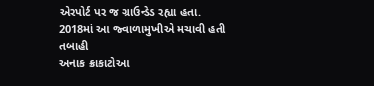એરપોર્ટ પર જ ગ્રાઉન્ડેડ રહ્યા હતા.
2018માં આ જ્વાળામુખીએ મચાવી હતી તબાહી
અનાક ક્રાકાટોઆ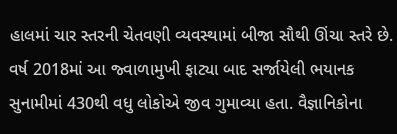હાલમાં ચાર સ્તરની ચેતવણી વ્યવસ્થામાં બીજા સૌથી ઊંચા સ્તરે છે. વર્ષ 2018માં આ જ્વાળામુખી ફાટ્યા બાદ સર્જાયેલી ભયાનક સુનામીમાં 430થી વધુ લોકોએ જીવ ગુમાવ્યા હતા. વૈજ્ઞાનિકોના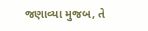જણાવ્યા મુજબ, તે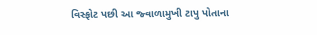વિસ્ફોટ પછી આ જ્વાળામુખી ટાપુ પોતાના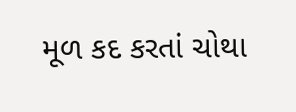મૂળ કદ કરતાં ચોથા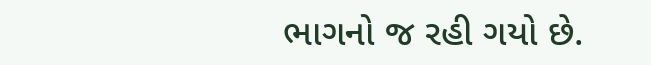ભાગનો જ રહી ગયો છે.